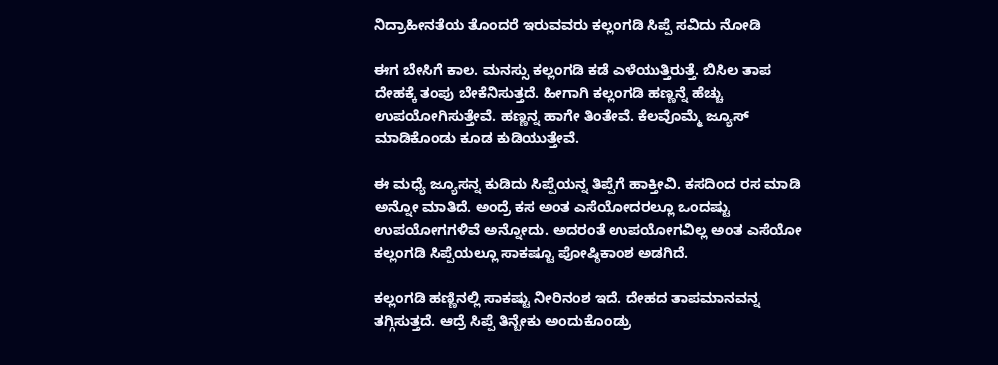ನಿದ್ರಾಹೀನತೆಯ ತೊಂದರೆ ಇರುವವರು ಕಲ್ಲಂಗಡಿ ಸಿಪ್ಪೆ ಸವಿದು ನೋಡಿ

ಈಗ ಬೇಸಿಗೆ ಕಾಲ. ಮನಸ್ಸು ಕಲ್ಲಂಗಡಿ ಕಡೆ ಎಳೆಯುತ್ತಿರುತ್ತೆ. ಬಿಸಿಲ ತಾಪ ದೇಹಕ್ಕೆ ತಂಪು ಬೇಕೆನಿಸುತ್ತದೆ. ಹೀಗಾಗಿ ಕಲ್ಲಂಗಡಿ ಹಣ್ಣನ್ನೆ ಹೆಚ್ಚು ಉಪಯೋಗಿಸುತ್ತೇವೆ. ಹಣ್ಣನ್ನ ಹಾಗೇ ತಿಂತೇವೆ. ಕೆಲವೊಮ್ಮೆ ಜ್ಯೂಸ್ ಮಾಡಿಕೊಂಡು ಕೂಡ ಕುಡಿಯುತ್ತೇವೆ.

ಈ ಮಧ್ಯೆ ಜ್ಯೂಸನ್ನ ಕುಡಿದು ಸಿಪ್ಪೆಯನ್ನ ತಿಪ್ಪೆಗೆ ಹಾಕ್ತೀವಿ. ಕಸದಿಂದ ರಸ ಮಾಡಿ ಅನ್ನೋ ಮಾತಿದೆ. ಅಂದ್ರೆ ಕಸ ಅಂತ ಎಸೆಯೋದರಲ್ಲೂ ಒಂದಷ್ಟು ಉಪಯೋಗಗಳಿವೆ ಅನ್ನೋದು. ಅದರಂತೆ ಉಪಯೋಗವಿಲ್ಲ ಅಂತ ಎಸೆಯೋ ಕಲ್ಲಂಗಡಿ ಸಿಪ್ಪೆಯಲ್ಲೂ ಸಾಕಷ್ಟೂ ಪೋಷ್ಠಿಕಾಂಶ ಅಡಗಿದೆ.

ಕಲ್ಲಂಗಡಿ ಹಣ್ಣಿನಲ್ಲಿ ಸಾಕಷ್ಟು ನೀರಿನಂಶ ಇದೆ. ದೇಹದ ತಾಪಮಾನವನ್ನ ತಗ್ಗಿಸುತ್ತದೆ. ಆದ್ರೆ ಸಿಪ್ಪೆ ತಿನ್ಬೇಕು ಅಂದುಕೊಂಡ್ರು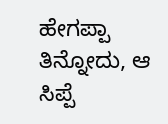ಹೇಗಪ್ಪಾ ತಿನ್ನೋದು, ಆ ಸಿಪ್ಪೆ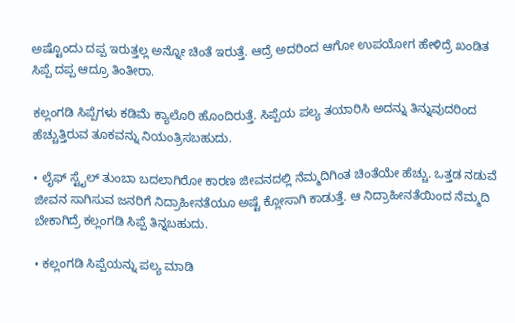ಅಷ್ಟೊಂದು ದಪ್ಪ ಇರುತ್ತಲ್ಲ ಅನ್ನೋ ಚಿಂತೆ ಇರುತ್ತೆ. ಆದ್ರೆ ಅದರಿಂದ ಆಗೋ ಉಪಯೋಗ ಹೇಳಿದ್ರೆ ಖಂಡಿತ ಸಿಪ್ಪೆ ದಪ್ಪ ಆದ್ರೂ ತಿಂತೀರಾ.

ಕಲ್ಲಂಗಡಿ ಸಿಪ್ಪೆಗಳು ಕಡಿಮೆ ಕ್ಯಾಲೊರಿ ಹೊಂದಿರುತ್ತೆ. ಸಿಪ್ಪೆಯ ಪಲ್ಯ ತಯಾರಿಸಿ ಅದನ್ನು ತಿನ್ನುವುದರಿಂದ ಹೆಚ್ಚುತ್ತಿರುವ ತೂಕವನ್ನು ನಿಯಂತ್ರಿಸಬಹುದು.

• ಲೈಫ್ ಸ್ಟೈಲ್ ತುಂಬಾ ಬದಲಾಗಿರೋ ಕಾರಣ ಜೀವನದಲ್ಲಿ ನೆಮ್ಮದಿಗಿಂತ ಚಿಂತೆಯೇ ಹೆಚ್ಚು. ಒತ್ತಡ ನಡುವೆ ಜೀವನ ಸಾಗಿಸುವ ಜನರಿಗೆ ನಿದ್ರಾಹೀನತೆಯೂ ಅಷ್ಟೆ ಕ್ಲೋಸಾಗಿ ಕಾಡುತ್ತೆ. ಆ ನಿದ್ರಾಹೀನತೆಯಿಂದ ನೆಮ್ಮದಿ ಬೇಕಾಗಿದ್ರೆ ಕಲ್ಲಂಗಡಿ ಸಿಪ್ಪೆ ತಿನ್ನಬಹುದು.

• ಕಲ್ಲಂಗಡಿ ಸಿಪ್ಪೆಯನ್ನು ಪಲ್ಯ ಮಾಡಿ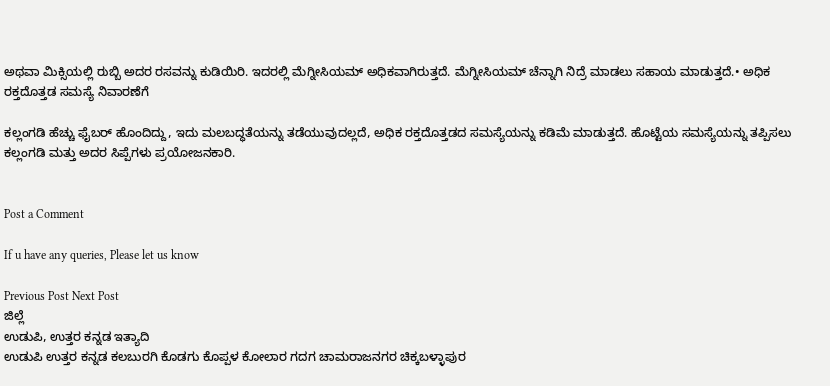ಅಥವಾ ಮಿಕ್ಸಿಯಲ್ಲಿ ರುಬ್ಬಿ ಅದರ ರಸವನ್ನು ಕುಡಿಯಿರಿ. ಇದರಲ್ಲಿ ಮೆಗ್ನೀಸಿಯಮ್ ಅಧಿಕವಾಗಿರುತ್ತದೆ. ಮೆಗ್ನೀಸಿಯಮ್ ಚೆನ್ನಾಗಿ ನಿದ್ರೆ ಮಾಡಲು ಸಹಾಯ ಮಾಡುತ್ತದೆ.• ಅಧಿಕ ರಕ್ತದೊತ್ತಡ ಸಮಸ್ಯೆ ನಿವಾರಣೆಗೆ

ಕಲ್ಲಂಗಡಿ ಹೆಚ್ಚು ಫೈಬರ್ ಹೊಂದಿದ್ದು, ಇದು ಮಲಬದ್ಧತೆಯನ್ನು ತಡೆಯುವುದಲ್ಲದೆ, ಅಧಿಕ ರಕ್ತದೊತ್ತಡದ ಸಮಸ್ಯೆಯನ್ನು ಕಡಿಮೆ ಮಾಡುತ್ತದೆ. ಹೊಟ್ಟೆಯ ಸಮಸ್ಯೆಯನ್ನು ತಪ್ಪಿಸಲು ಕಲ್ಲಂಗಡಿ ಮತ್ತು ಅದರ ಸಿಪ್ಪೆಗಳು ಪ್ರಯೋಜನಕಾರಿ.


Post a Comment

If u have any queries, Please let us know

Previous Post Next Post
ಜಿಲ್ಲೆ
ಉಡುಪಿ, ಉತ್ತರ ಕನ್ನಡ ಇತ್ಯಾದಿ
ಉಡುಪಿ ಉತ್ತರ ಕನ್ನಡ ಕಲಬುರಗಿ ಕೊಡಗು ಕೊಪ್ಪಳ ಕೋಲಾರ ಗದಗ ಚಾಮರಾಜನಗರ ಚಿಕ್ಕಬಳ್ಳಾಪುರ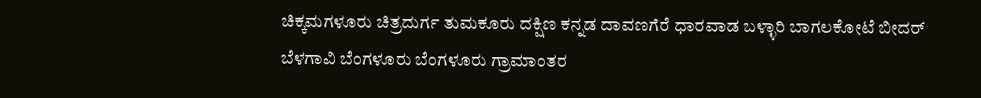ಚಿಕ್ಕಮಗಳೂರು ಚಿತ್ರದುರ್ಗ ತುಮಕೂರು ದಕ್ಷಿಣ ಕನ್ನಡ ದಾವಣಗೆರೆ ಧಾರವಾಡ ಬಳ್ಳಾರಿ ಬಾಗಲಕೋಟೆ ಬೀದರ್
ಬೆಳಗಾವಿ ಬೆಂಗಳೂರು ಬೆಂಗಳೂರು ಗ್ರಾಮಾಂತರ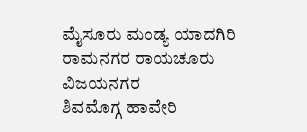ಮೈಸೂರು ಮಂಡ್ಯ ಯಾದಗಿರಿ ರಾಮನಗರ ರಾಯಚೂರು ವಿಜಯನಗರ
ಶಿವಮೊಗ್ಗ ಹಾವೇರಿ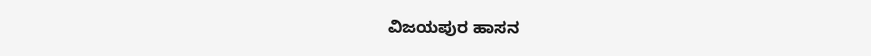ವಿಜಯಪುರ ಹಾಸನ